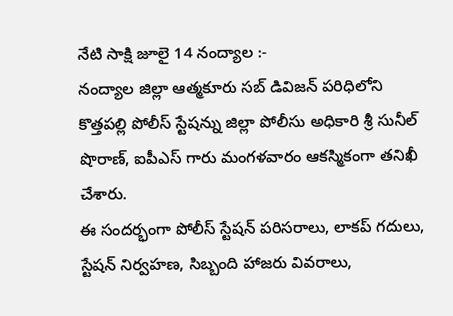నేటి సాక్షి జూలై 14 నంద్యాల :-
నంద్యాల జిల్లా ఆత్మకూరు సబ్ డివిజన్ పరిధిలోని కొత్తపల్లి పోలీస్ స్టేషన్ను జిల్లా పోలీసు అధికారి శ్రీ సునీల్ షొరాణ్, ఐపీఎస్ గారు మంగళవారం ఆకస్మికంగా తనిఖీ చేశారు.
ఈ సందర్భంగా పోలీస్ స్టేషన్ పరిసరాలు, లాకప్ గదులు, స్టేషన్ నిర్వహణ, సిబ్బంది హాజరు వివరాలు,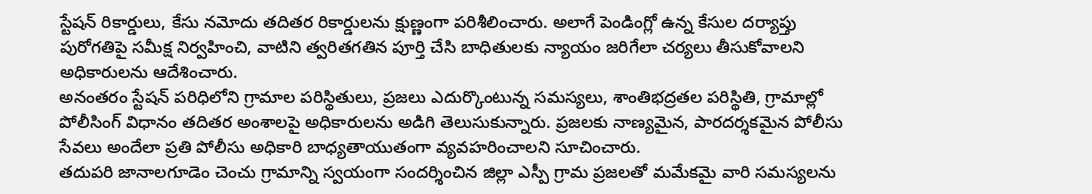స్టేషన్ రికార్డులు, కేసు నమోదు తదితర రికార్డులను క్షుణ్ణంగా పరిశీలించారు. అలాగే పెండింగ్లో ఉన్న కేసుల దర్యాప్తు పురోగతిపై సమీక్ష నిర్వహించి, వాటిని త్వరితగతిన పూర్తి చేసి బాధితులకు న్యాయం జరిగేలా చర్యలు తీసుకోవాలని అధికారులను ఆదేశించారు.
అనంతరం స్టేషన్ పరిధిలోని గ్రామాల పరిస్థితులు, ప్రజలు ఎదుర్కొంటున్న సమస్యలు, శాంతిభద్రతల పరిస్థితి, గ్రామాల్లో పోలీసింగ్ విధానం తదితర అంశాలపై అధికారులను అడిగి తెలుసుకున్నారు. ప్రజలకు నాణ్యమైన, పారదర్శకమైన పోలీసు సేవలు అందేలా ప్రతి పోలీసు అధికారి బాధ్యతాయుతంగా వ్యవహరించాలని సూచించారు.
తదుపరి జానాలగూడెం చెంచు గ్రామాన్ని స్వయంగా సందర్శించిన జిల్లా ఎస్పీ గ్రామ ప్రజలతో మమేకమై వారి సమస్యలను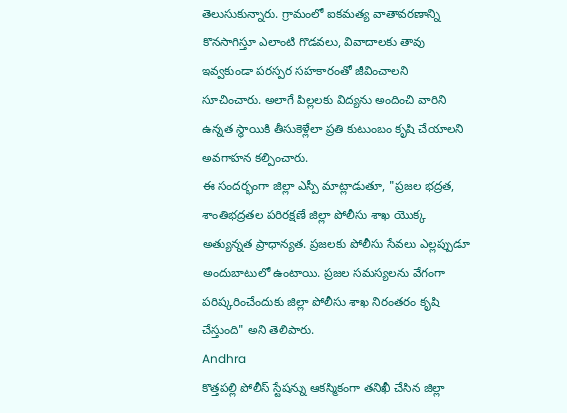తెలుసుకున్నారు. గ్రామంలో ఐకమత్య వాతావరణాన్ని కొనసాగిస్తూ ఎలాంటి గొడవలు, వివాదాలకు తావు ఇవ్వకుండా పరస్పర సహకారంతో జీవించాలని సూచించారు. అలాగే పిల్లలకు విద్యను అందించి వారిని ఉన్నత స్థాయికి తీసుకెళ్లేలా ప్రతి కుటుంబం కృషి చేయాలని అవగాహన కల్పించారు.
ఈ సందర్భంగా జిల్లా ఎస్పీ మాట్లాడుతూ, "ప్రజల భద్రత, శాంతిభద్రతల పరిరక్షణే జిల్లా పోలీసు శాఖ యొక్క అత్యున్నత ప్రాధాన్యత. ప్రజలకు పోలీసు సేవలు ఎల్లప్పుడూ అందుబాటులో ఉంటాయి. ప్రజల సమస్యలను వేగంగా పరిష్కరించేందుకు జిల్లా పోలీసు శాఖ నిరంతరం కృషి చేస్తుంది" అని తెలిపారు.
Andhra
కొత్తపల్లి పోలీస్ స్టేషన్ను ఆకస్మికంగా తనిఖీ చేసిన జిల్లా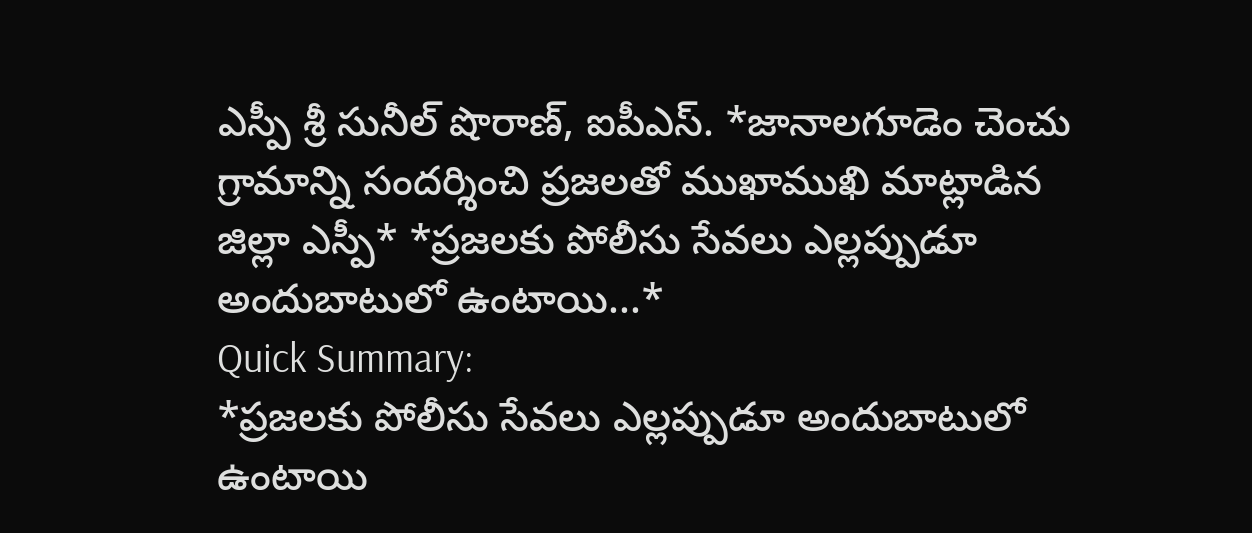ఎస్పీ శ్రీ సునీల్ షొరాణ్, ఐపీఎస్. *జానాలగూడెం చెంచు గ్రామాన్ని సందర్శించి ప్రజలతో ముఖాముఖి మాట్లాడిన జిల్లా ఎస్పీ* *ప్రజలకు పోలీసు సేవలు ఎల్లప్పుడూ అందుబాటులో ఉంటాయి...*
Quick Summary:
*ప్రజలకు పోలీసు సేవలు ఎల్లప్పుడూ అందుబాటులో ఉంటాయి